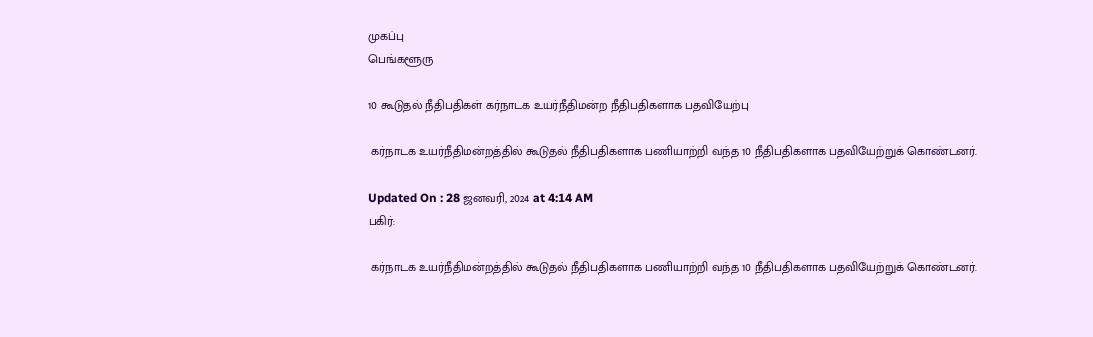முகப்பு
பெங்களூரு

10 கூடுதல் நீதிபதிகள் கர்நாடக உயர்நீதிமன்ற நீதிபதிகளாக பதவியேற்பு

 கர்நாடக உயர்நீதிமன்றத்தில் கூடுதல் நீதிபதிகளாக பணியாற்றி வந்த 10 நீதிபதிகளாக பதவியேற்றுக் கொண்டனர்.

Updated On : 28 ஜனவரி, 2024 at 4:14 AM
பகிர்:

 கர்நாடக உயர்நீதிமன்றத்தில் கூடுதல் நீதிபதிகளாக பணியாற்றி வந்த 10 நீதிபதிகளாக பதவியேற்றுக் கொண்டனர்.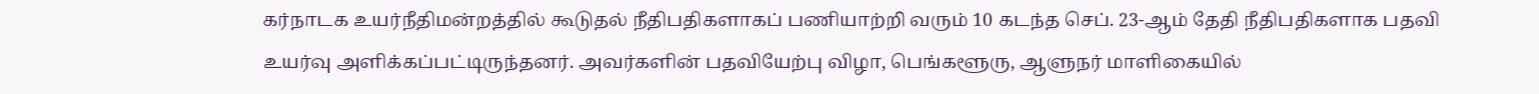கர்நாடக உயர்நீதிமன்றத்தில் கூடுதல் நீதிபதிகளாகப் பணியாற்றி வரும் 10 கடந்த செப். 23-ஆம் தேதி நீதிபதிகளாக பதவி உயர்வு அளிக்கப்பட்டிருந்தனர். அவர்களின் பதவியேற்பு விழா, பெங்களூரு, ஆளுநர் மாளிகையில்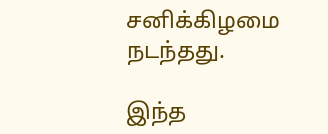சனிக்கிழமை நடந்தது.

இந்த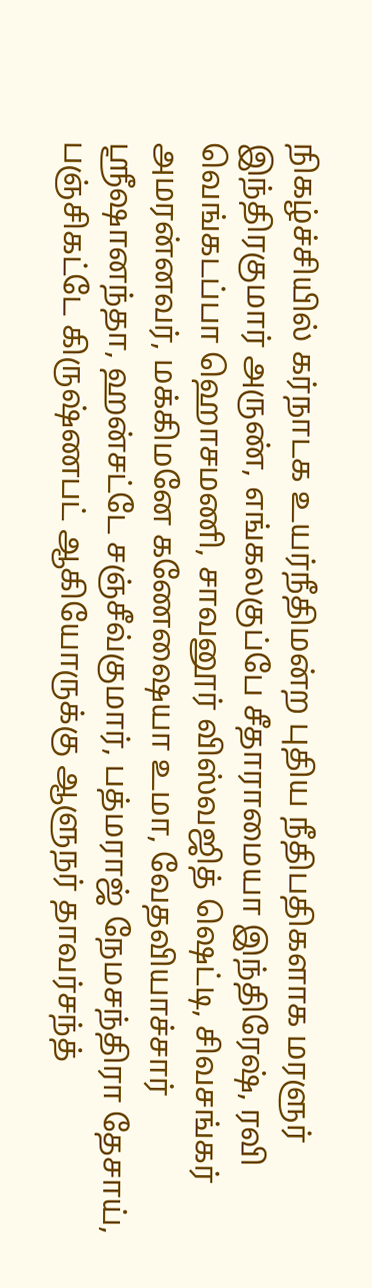நிகழ்ச்சியில் கர்நாடக உயர்நீதிமன்ற புதிய நீதிபதிகளாக மரளுர் இந்திரகுமார் அருண், எங்கலகுப்பே சீதாராமையா இந்திரேஷ், ரவி வெங்கடப்பா ஹொசமணி, சாவனூர் விஸ்வஜித் ஷெட்டி, சிவசங்கர் அமரன்னவர், மக்கிமனே கணேஷையா உமா, வேதவியாச்சார் ஸ்ரீஷானந்தா, ஹன்சட்டே சஞ்சீவ்குமார், பத்மராஜ் நேமசந்திரா தேசாய், பஞ்சிகட்டே கிருஷ்ணபட் ஆகியோருக்கு ஆளுநர் தாவர்சந்த்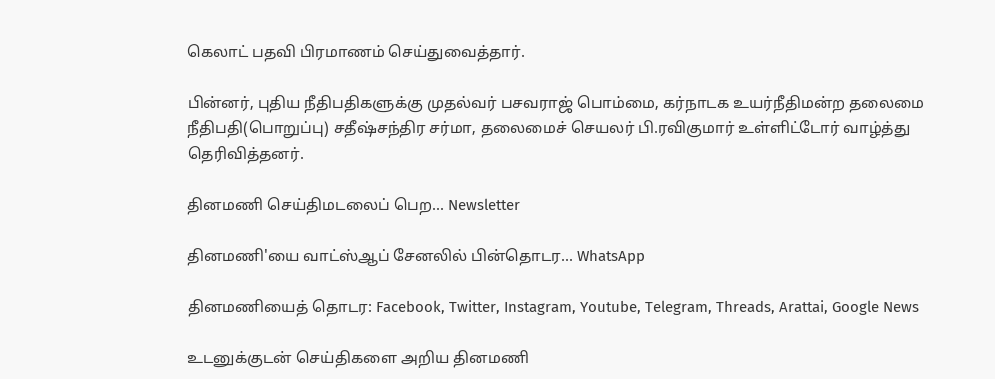கெலாட் பதவி பிரமாணம் செய்துவைத்தார்.

பின்னர், புதிய நீதிபதிகளுக்கு முதல்வர் பசவராஜ் பொம்மை, கர்நாடக உயர்நீதிமன்ற தலைமை நீதிபதி(பொறுப்பு) சதீஷ்சந்திர சர்மா, தலைமைச் செயலர் பி.ரவிகுமார் உள்ளிட்டோர் வாழ்த்து தெரிவித்தனர்.

தினமணி செய்திமடலைப் பெற... Newsletter

தினமணி'யை வாட்ஸ்ஆப் சேனலில் பின்தொடர... WhatsApp

தினமணியைத் தொடர: Facebook, Twitter, Instagram, Youtube, Telegram, Threads, Arattai, Google News

உடனுக்குடன் செய்திகளை அறிய தினமணி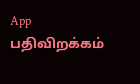App பதிவிறக்கம்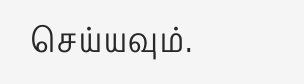செய்யவும்.